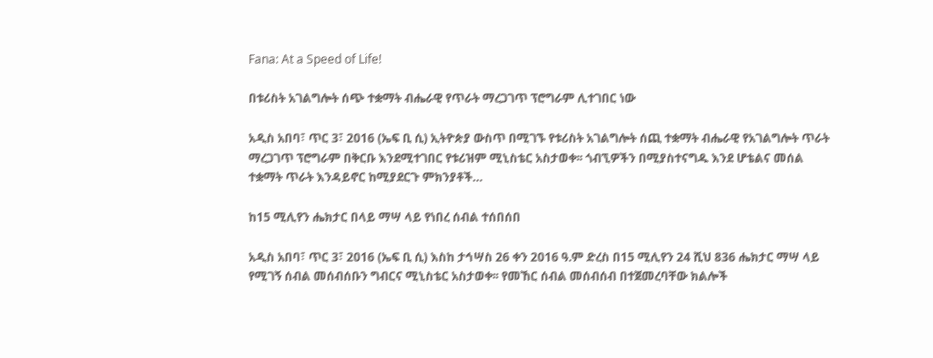Fana: At a Speed of Life!

በቱሪስት አገልግሎት ሰጭ ተቋማት ብሔራዊ የጥራት ማረጋገጥ ፕሮግራም ሊተገበር ነው

አዲስ አበባ፣ ጥር 3፣ 2016 (ኤፍ ቢ ሲ) ኢትዮጵያ ውስጥ በሚገኙ የቱሪስት አገልግሎት ሰጪ ተቋማት ብሔራዊ የአገልግሎት ጥራት ማረጋገጥ ፕሮግራም በቅርቡ እንደሚተገበር የቱሪዝም ሚኒስቴር አስታወቀ፡፡ ጎብኚዎችን በሚያስተናግዱ እንደ ሆቴልና መሰል ተቋማት ጥራት እንዳይኖር ከሚያደርጉ ምክንያቶች…

ከ15 ሚሊየን ሔክታር በላይ ማሣ ላይ የነበረ ሰብል ተሰበሰበ

አዲስ አበባ፣ ጥር 3፣ 2016 (ኤፍ ቢ ሲ) እስከ ታኅሣስ 26 ቀን 2016 ዓ.ም ድረስ በ15 ሚሊየን 24 ሺህ 836 ሔክታር ማሣ ላይ የሚገኝ ሰብል መሰብሰቡን ግብርና ሚኒስቴር አስታወቀ፡፡ የመኸር ሰብል መሰብሰብ በተጀመረባቸው ክልሎች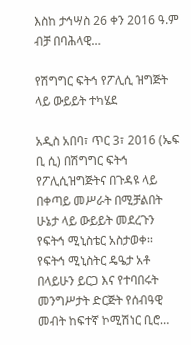እስከ ታኅሣስ 26 ቀን 2016 ዓ.ም ብቻ በባሕላዊ…

የሽግግር ፍትኅ የፖሊሲ ዝግጅት ላይ ውይይት ተካሄደ

አዲስ አበባ፣ ጥር 3፣ 2016 (ኤፍ ቢ ሲ) በሽግግር ፍትኅ የፖሊሲዝግጅትና በጉዳዩ ላይ በቀጣይ መሥራት በሚቻልበት ሁኔታ ላይ ውይይት መደረጉን የፍትኅ ሚኒስቴር አስታወቀ፡፡ የፍትኅ ሚኒስትር ዴዔታ አቶ በላይሁን ይርጋ እና የተባበሩት መንግሥታት ድርጅት የሰብዓዊ መብት ከፍተኛ ኮሚሽነር ቢሮ…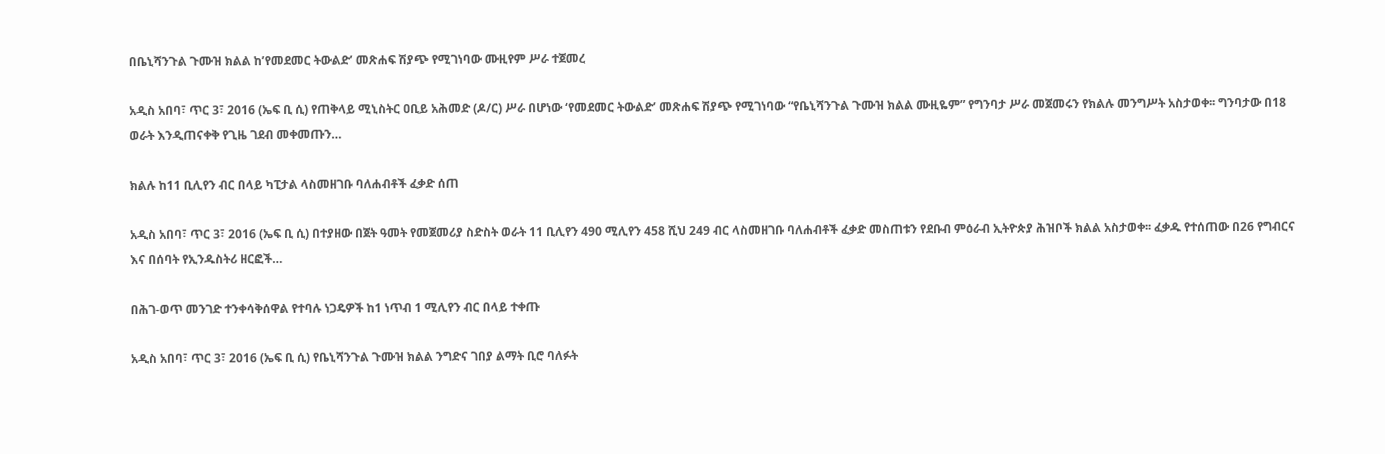በቤኒሻንጉል ጉሙዝ ክልል ከ’የመደመር ትውልድ’ መጽሐፍ ሽያጭ የሚገነባው ሙዚየም ሥራ ተጀመረ

አዲስ አበባ፣ ጥር 3፣ 2016 (ኤፍ ቢ ሲ) የጠቅላይ ሚኒስትር ዐቢይ አሕመድ (ዶ/ር) ሥራ በሆነው ‘የመደመር ትውልድ’ መጽሐፍ ሽያጭ የሚገነባው “የቤኒሻንጉል ጉሙዝ ክልል ሙዚዬም” የግንባታ ሥራ መጀመሩን የክልሉ መንግሥት አስታወቀ፡፡ ግንባታው በ18 ወራት እንዲጠናቀቅ የጊዜ ገደብ መቀመጡን…

ክልሉ ከ11 ቢሊየን ብር በላይ ካፒታል ላስመዘገቡ ባለሐብቶች ፈቃድ ሰጠ

አዲስ አበባ፣ ጥር 3፣ 2016 (ኤፍ ቢ ሲ) በተያዘው በጀት ዓመት የመጀመሪያ ስድስት ወራት 11 ቢሊየን 490 ሚሊየን 458 ሺህ 249 ብር ላስመዘገቡ ባለሐብቶች ፈቃድ መስጠቱን የደቡብ ምዕራብ ኢትዮጵያ ሕዝቦች ክልል አስታወቀ፡፡ ፈቃዱ የተሰጠው በ26 የግብርና እና በሰባት የኢንዱስትሪ ዘርፎች…

በሕገ-ወጥ መንገድ ተንቀሳቅሰዋል የተባሉ ነጋዴዎች ከ1 ነጥብ 1 ሚሊየን ብር በላይ ተቀጡ

አዲስ አበባ፣ ጥር 3፣ 2016 (ኤፍ ቢ ሲ) የቤኒሻንጉል ጉሙዝ ክልል ንግድና ገበያ ልማት ቢሮ ባለፉት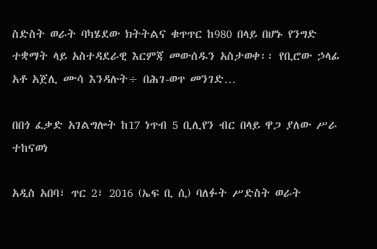ስድስት ወራት ባካሄደው ክትትልና ቁጥጥር ከ980 በላይ በሆኑ የንግድ ተቋማት ላይ አስተዳደራዊ እርምጃ መውሰዱን አስታወቀ፡፡ የቢሮው ኃላፊ አቶ አጀሊ ሙሳ እንዳሉት÷ በሕገ-ወጥ መንገድ…

በበጎ ፈቃድ አገልግሎት ከ17 ነጥብ 5 ቢሊየን ብር በላይ ዋጋ ያለው ሥራ ተከናወነ

አዲስ አበባ፣ ጥር 2፣ 2016 (ኤፍ ቢ ሲ) ባለፉት ሥድስት ወራት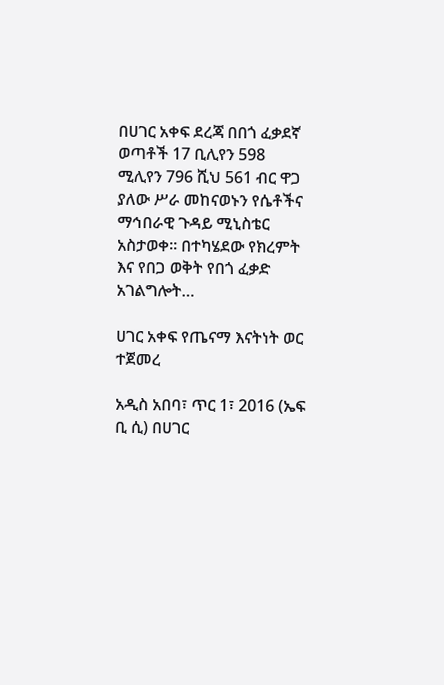በሀገር አቀፍ ደረጃ በበጎ ፈቃደኛ ወጣቶች 17 ቢሊየን 598 ሚሊየን 796 ሺህ 561 ብር ዋጋ ያለው ሥራ መከናወኑን የሴቶችና ማኅበራዊ ጉዳይ ሚኒስቴር አስታወቀ፡፡ በተካሄደው የክረምት እና የበጋ ወቅት የበጎ ፈቃድ አገልግሎት…

ሀገር አቀፍ የጤናማ እናትነት ወር ተጀመረ

አዲስ አበባ፣ ጥር 1፣ 2016 (ኤፍ ቢ ሲ) በሀገር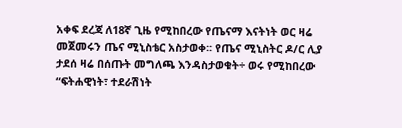አቀፍ ደረጃ ለ18ኛ ጊዜ የሚከበረው የጤናማ እናትነት ወር ዛሬ መጀመሩን ጤና ሚኒስቴር አስታወቀ፡፡ የጤና ሚኒስትር ዶ/ር ሊያ ታደሰ ዛሬ በሰጡት መግለጫ እንዳስታወቁት÷ ወሩ የሚከበረው “ፍትሐዊነት፣ ተደራሽነት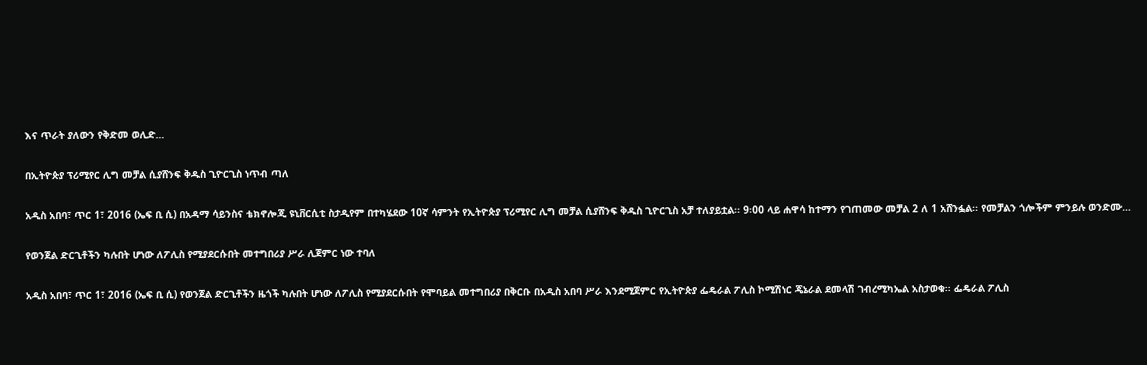እና ጥራት ያለውን የቅድመ ወሊድ…

በኢትዮጵያ ፕሪሚየር ሊግ መቻል ሲያሸንፍ ቅዱስ ጊዮርጊስ ነጥብ ጣለ

አዲስ አበባ፣ ጥር 1፣ 2016 (ኤፍ ቢ ሲ) በአዳማ ሳይንስና ቴክኖሎጂ ዩኒቨርሲቲ ስታዲየም በተካሄደው 10ኛ ሳምንት የኢትዮጵያ ፕሪሚየር ሊግ መቻል ሲያሸንፍ ቅዱስ ጊዮርጊስ አቻ ተለያይቷል፡፡ 9፡00 ላይ ሐዋሳ ከተማን የገጠመው መቻል 2 ለ 1 አሸንፏል፡፡ የመቻልን ጎሎችም ምንይሉ ወንድሙ…

የወንጀል ድርጊቶችን ካሉበት ሆነው ለፖሊስ የሚያደርሱበት መተግበሪያ ሥራ ሊጀምር ነው ተባለ

አዲስ አበባ፣ ጥር 1፣ 2016 (ኤፍ ቢ ሲ) የወንጀል ድርጊቶችን ዜጎች ካሉበት ሆነው ለፖሊስ የሚያደርሱበት የሞባይል መተግበሪያ በቅርቡ በአዲስ አበባ ሥራ እንደሚጀምር የኢትዮጵያ ፌዴራል ፖሊስ ኮሚሽነር ጄኔራል ደመላሽ ገብረሚካኤል አስታወቁ፡፡ ፌዴራል ፖሊስ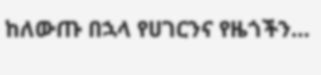ከለውጡ በኋላ የሀገርንና የዜጎችን…